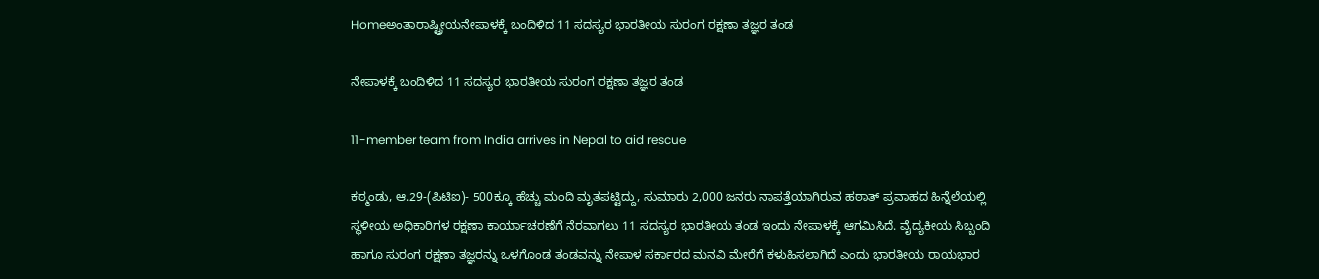Homeಅಂತಾರಾಷ್ಟ್ರೀಯನೇಪಾಳಕ್ಕೆ ಬಂದಿಳಿದ 11 ಸದಸ್ಯರ ಭಾರತೀಯ ಸುರಂಗ ರಕ್ಷಣಾ ತಜ್ಞರ ತಂಡ

ನೇಪಾಳಕ್ಕೆ ಬಂದಿಳಿದ 11 ಸದಸ್ಯರ ಭಾರತೀಯ ಸುರಂಗ ರಕ್ಷಣಾ ತಜ್ಞರ ತಂಡ

11-member team from India arrives in Nepal to aid rescue

ಕಠ್ಮಂಡು, ಆ.29-(ಪಿಟಿಐ)- 500ಕ್ಕೂ ಹೆಚ್ಚು ಮಂದಿ ಮೃತಪಟ್ಟಿದ್ದು, ಸುಮಾರು 2,000 ಜನರು ನಾಪತ್ತೆಯಾಗಿರುವ ಹಠಾತ್‌ ಪ್ರವಾಹದ ಹಿನ್ನೆಲೆಯಲ್ಲಿ ಸ್ಥಳೀಯ ಅಧಿಕಾರಿಗಳ ರಕ್ಷಣಾ ಕಾರ್ಯಾಚರಣೆಗೆ ನೆರವಾಗಲು 11 ಸದಸ್ಯರ ಭಾರತೀಯ ತಂಡ ಇಂದು ನೇಪಾಳಕ್ಕೆ ಆಗಮಿಸಿದೆ. ವೈದ್ಯಕೀಯ ಸಿಬ್ಬಂದಿ ಹಾಗೂ ಸುರಂಗ ರಕ್ಷಣಾ ತಜ್ಞರನ್ನು ಒಳಗೊಂಡ ತಂಡವನ್ನು ನೇಪಾಳ ಸರ್ಕಾರದ ಮನವಿ ಮೇರೆಗೆ ಕಳುಹಿಸಲಾಗಿದೆ ಎಂದು ಭಾರತೀಯ ರಾಯಭಾರ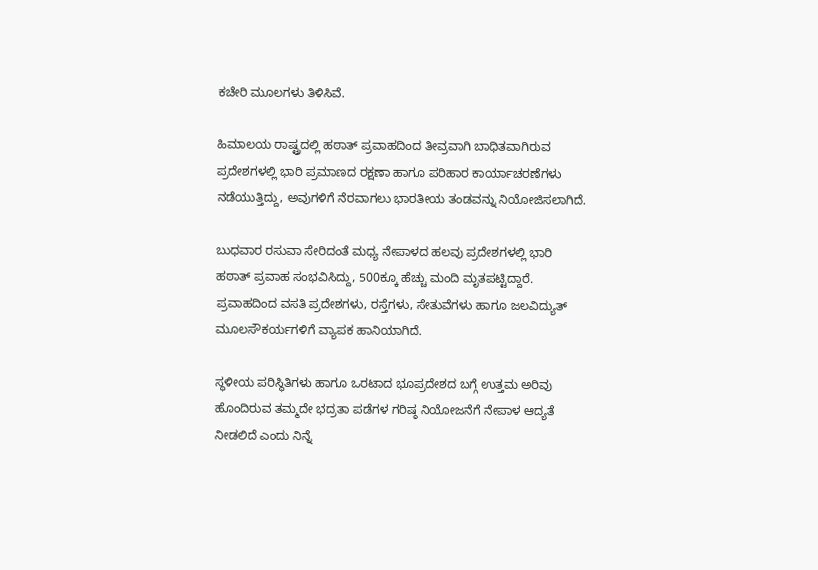ಕಚೇರಿ ಮೂಲಗಳು ತಿಳಿಸಿವೆ.

ಹಿಮಾಲಯ ರಾಷ್ಟ್ರದಲ್ಲಿ ಹಠಾತ್‌ ಪ್ರವಾಹದಿಂದ ತೀವ್ರವಾಗಿ ಬಾಧಿತವಾಗಿರುವ ಪ್ರದೇಶಗಳಲ್ಲಿ ಭಾರಿ ಪ್ರಮಾಣದ ರಕ್ಷಣಾ ಹಾಗೂ ಪರಿಹಾರ ಕಾರ್ಯಾಚರಣೆಗಳು ನಡೆಯುತ್ತಿದ್ದು, ಅವುಗಳಿಗೆ ನೆರವಾಗಲು ಭಾರತೀಯ ತಂಡವನ್ನು ನಿಯೋಜಿಸಲಾಗಿದೆ.

ಬುಧವಾರ ರಸುವಾ ಸೇರಿದಂತೆ ಮಧ್ಯ ನೇಪಾಳದ ಹಲವು ಪ್ರದೇಶಗಳಲ್ಲಿ ಭಾರಿ ಹಠಾತ್‌ ಪ್ರವಾಹ ಸಂಭವಿಸಿದ್ದು, 500ಕ್ಕೂ ಹೆಚ್ಚು ಮಂದಿ ಮೃತಪಟ್ಟಿದ್ದಾರೆ. ಪ್ರವಾಹದಿಂದ ವಸತಿ ಪ್ರದೇಶಗಳು, ರಸ್ತೆಗಳು, ಸೇತುವೆಗಳು ಹಾಗೂ ಜಲವಿದ್ಯುತ್‌ ಮೂಲಸೌಕರ್ಯಗಳಿಗೆ ವ್ಯಾಪಕ ಹಾನಿಯಾಗಿದೆ.

ಸ್ಥಳೀಯ ಪರಿಸ್ಥಿತಿಗಳು ಹಾಗೂ ಒರಟಾದ ಭೂಪ್ರದೇಶದ ಬಗ್ಗೆ ಉತ್ತಮ ಅರಿವು ಹೊಂದಿರುವ ತಮ್ಮದೇ ಭದ್ರತಾ ಪಡೆಗಳ ಗರಿಷ್ಠ ನಿಯೋಜನೆಗೆ ನೇಪಾಳ ಆದ್ಯತೆ ನೀಡಲಿದೆ ಎಂದು ನಿನ್ನೆ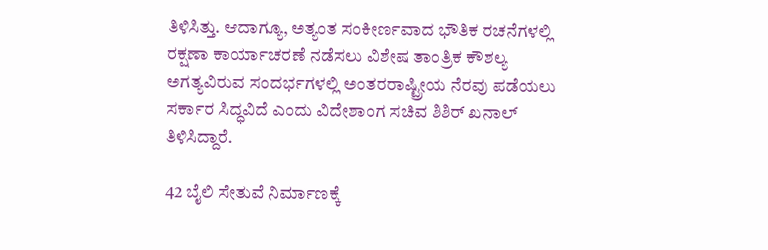ತಿಳಿಸಿತ್ತು. ಆದಾಗ್ಯೂ, ಅತ್ಯಂತ ಸಂಕೀರ್ಣವಾದ ಭೌತಿಕ ರಚನೆಗಳಲ್ಲಿ ರಕ್ಷಣಾ ಕಾರ್ಯಾಚರಣೆ ನಡೆಸಲು ವಿಶೇಷ ತಾಂತ್ರಿಕ ಕೌಶಲ್ಯ ಅಗತ್ಯವಿರುವ ಸಂದರ್ಭಗಳಲ್ಲಿ ಅಂತರರಾಷ್ಟ್ರೀಯ ನೆರವು ಪಡೆಯಲು ಸರ್ಕಾರ ಸಿದ್ಧವಿದೆ ಎಂದು ವಿದೇಶಾಂಗ ಸಚಿವ ಶಿಶಿರ್‌ ಖನಾಲ್‌ ತಿಳಿಸಿದ್ದಾರೆ.

42 ಬೈಲಿ ಸೇತುವೆ ನಿರ್ಮಾಣಕ್ಕೆ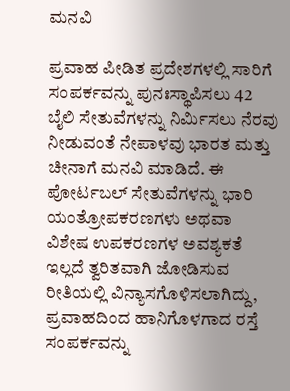ಮನವಿ

ಪ್ರವಾಹ ಪೀಡಿತ ಪ್ರದೇಶಗಳಲ್ಲಿ ಸಾರಿಗೆ ಸಂಪರ್ಕವನ್ನು ಪುನಃಸ್ಥಾಪಿಸಲು 42 ಬೈಲಿ ಸೇತುವೆಗಳನ್ನು ನಿರ್ಮಿಸಲು ನೆರವು ನೀಡುವಂತೆ ನೇಪಾಳವು ಭಾರತ ಮತ್ತು ಚೀನಾಗೆ ಮನವಿ ಮಾಡಿದೆ. ಈ ಪೋರ್ಟಬಲ್‌ ಸೇತುವೆಗಳನ್ನು ಭಾರಿ ಯಂತ್ರೋಪಕರಣಗಳು ಅಥವಾ ವಿಶೇಷ ಉಪಕರಣಗಳ ಅವಶ್ಯಕತೆ ಇಲ್ಲದೆ ತ್ವರಿತವಾಗಿ ಜೋಡಿಸುವ ರೀತಿಯಲ್ಲಿ ವಿನ್ಯಾಸಗೊಳಿಸಲಾಗಿದ್ದು, ಪ್ರವಾಹದಿಂದ ಹಾನಿಗೊಳಗಾದ ರಸ್ತೆ ಸಂಪರ್ಕವನ್ನು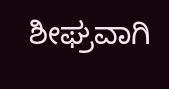ಶೀಘ್ರವಾಗಿ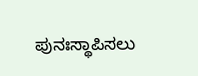ಪುನಃಸ್ಥಾಪಿಸಲು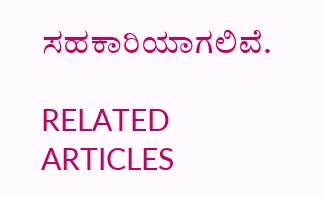ಸಹಕಾರಿಯಾಗಲಿವೆ.

RELATED ARTICLES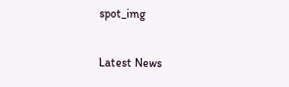spot_img

Latest News